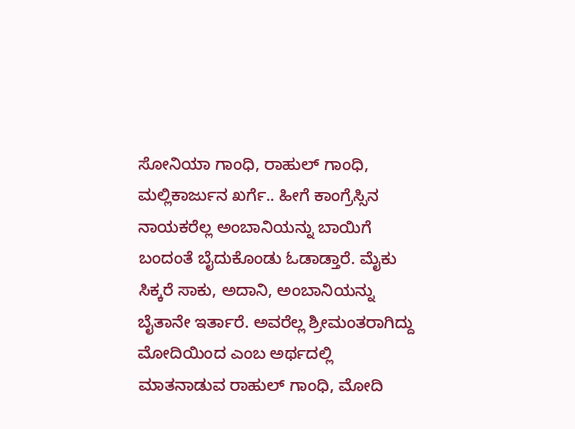ಸೋನಿಯಾ ಗಾಂಧಿ, ರಾಹುಲ್ ಗಾಂಧಿ, ಮಲ್ಲಿಕಾರ್ಜುನ ಖರ್ಗೆ.. ಹೀಗೆ ಕಾಂಗ್ರೆಸ್ಸಿನ ನಾಯಕರೆಲ್ಲ ಅಂಬಾನಿಯನ್ನು ಬಾಯಿಗೆ ಬಂದಂತೆ ಬೈದುಕೊಂಡು ಓಡಾಡ್ತಾರೆ. ಮೈಕು ಸಿಕ್ಕರೆ ಸಾಕು, ಅದಾನಿ, ಅಂಬಾನಿಯನ್ನು ಬೈತಾನೇ ಇರ್ತಾರೆ. ಅವರೆಲ್ಲ ಶ್ರೀಮಂತರಾಗಿದ್ದು ಮೋದಿಯಿಂದ ಎಂಬ ಅರ್ಥದಲ್ಲಿ ಮಾತನಾಡುವ ರಾಹುಲ್ ಗಾಂಧಿ, ಮೋದಿ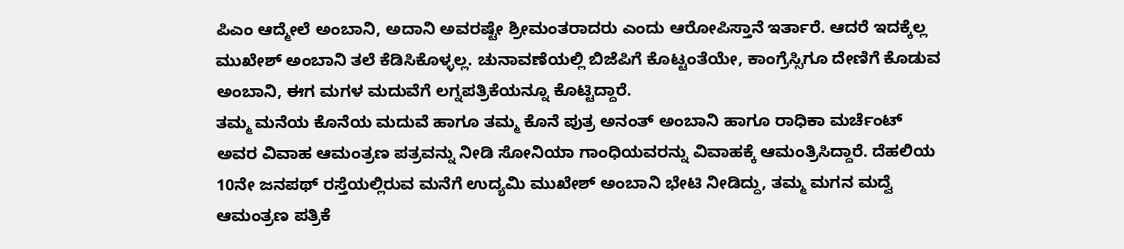ಪಿಎಂ ಆದ್ಮೇಲೆ ಅಂಬಾನಿ, ಅದಾನಿ ಅವರಷ್ಟೇ ಶ್ರೀಮಂತರಾದರು ಎಂದು ಆರೋಪಿಸ್ತಾನೆ ಇರ್ತಾರೆ. ಆದರೆ ಇದಕ್ಕೆಲ್ಲ ಮುಖೇಶ್ ಅಂಬಾನಿ ತಲೆ ಕೆಡಿಸಿಕೊಳ್ಳಲ್ಲ. ಚುನಾವಣೆಯಲ್ಲಿ ಬಿಜೆಪಿಗೆ ಕೊಟ್ಟಂತೆಯೇ, ಕಾಂಗ್ರೆಸ್ಸಿಗೂ ದೇಣಿಗೆ ಕೊಡುವ ಅಂಬಾನಿ, ಈಗ ಮಗಳ ಮದುವೆಗೆ ಲಗ್ನಪತ್ರಿಕೆಯನ್ನೂ ಕೊಟ್ಟಿದ್ದಾರೆ.
ತಮ್ಮ ಮನೆಯ ಕೊನೆಯ ಮದುವೆ ಹಾಗೂ ತಮ್ಮ ಕೊನೆ ಪುತ್ರ ಅನಂತ್ ಅಂಬಾನಿ ಹಾಗೂ ರಾಧಿಕಾ ಮರ್ಚೆಂಟ್ ಅವರ ವಿವಾಹ ಆಮಂತ್ರಣ ಪತ್ರವನ್ನು ನೀಡಿ ಸೋನಿಯಾ ಗಾಂಧಿಯವರನ್ನು ವಿವಾಹಕ್ಕೆ ಆಮಂತ್ರಿಸಿದ್ದಾರೆ. ದೆಹಲಿಯ 10ನೇ ಜನಪಥ್ ರಸ್ತೆಯಲ್ಲಿರುವ ಮನೆಗೆ ಉದ್ಯಮಿ ಮುಖೇಶ್ ಅಂಬಾನಿ ಭೇಟಿ ನೀಡಿದ್ದು, ತಮ್ಮ ಮಗನ ಮದ್ವೆ ಆಮಂತ್ರಣ ಪತ್ರಿಕೆ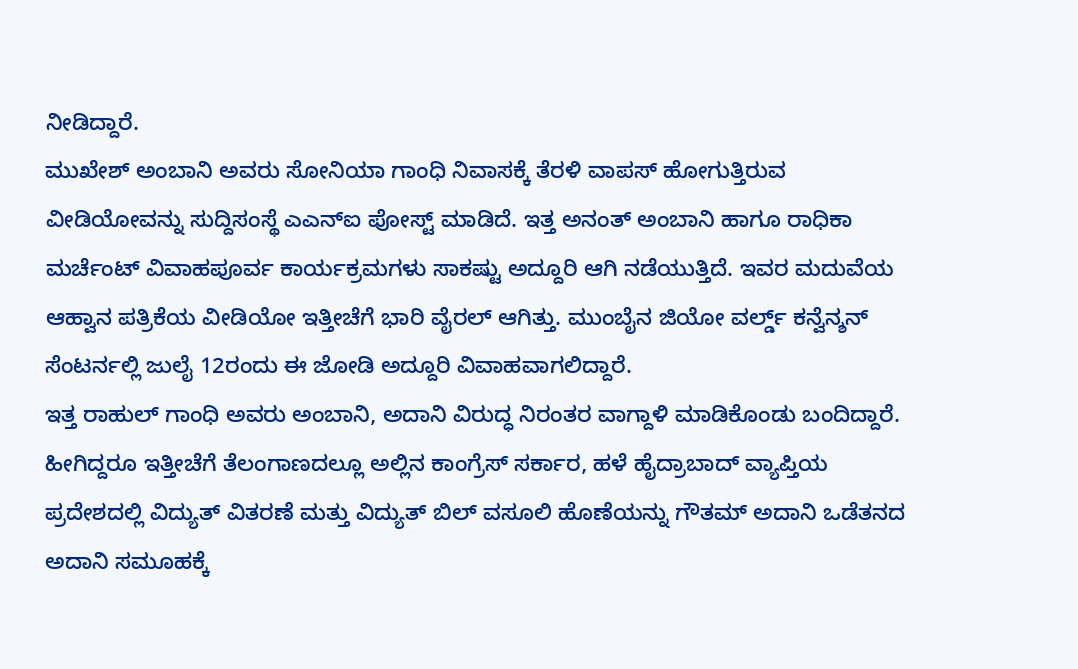ನೀಡಿದ್ದಾರೆ.
ಮುಖೇಶ್ ಅಂಬಾನಿ ಅವರು ಸೋನಿಯಾ ಗಾಂಧಿ ನಿವಾಸಕ್ಕೆ ತೆರಳಿ ವಾಪಸ್ ಹೋಗುತ್ತಿರುವ ವೀಡಿಯೋವನ್ನು ಸುದ್ದಿಸಂಸ್ಥೆ ಎಎನ್ಐ ಪೋಸ್ಟ್ ಮಾಡಿದೆ. ಇತ್ತ ಅನಂತ್ ಅಂಬಾನಿ ಹಾಗೂ ರಾಧಿಕಾ ಮರ್ಚೆಂಟ್ ವಿವಾಹಪೂರ್ವ ಕಾರ್ಯಕ್ರಮಗಳು ಸಾಕಷ್ಟು ಅದ್ದೂರಿ ಆಗಿ ನಡೆಯುತ್ತಿದೆ. ಇವರ ಮದುವೆಯ ಆಹ್ವಾನ ಪತ್ರಿಕೆಯ ವೀಡಿಯೋ ಇತ್ತೀಚೆಗೆ ಭಾರಿ ವೈರಲ್ ಆಗಿತ್ತು. ಮುಂಬೈನ ಜಿಯೋ ವರ್ಲ್ಡ್ ಕನ್ವೆನ್ಶನ್ ಸೆಂಟರ್ನಲ್ಲಿ ಜುಲೈ 12ರಂದು ಈ ಜೋಡಿ ಅದ್ದೂರಿ ವಿವಾಹವಾಗಲಿದ್ದಾರೆ.
ಇತ್ತ ರಾಹುಲ್ ಗಾಂಧಿ ಅವರು ಅಂಬಾನಿ, ಅದಾನಿ ವಿರುದ್ಧ ನಿರಂತರ ವಾಗ್ದಾಳಿ ಮಾಡಿಕೊಂಡು ಬಂದಿದ್ದಾರೆ. ಹೀಗಿದ್ದರೂ ಇತ್ತೀಚೆಗೆ ತೆಲಂಗಾಣದಲ್ಲೂ ಅಲ್ಲಿನ ಕಾಂಗ್ರೆಸ್ ಸರ್ಕಾರ, ಹಳೆ ಹೈದ್ರಾಬಾದ್ ವ್ಯಾಪ್ತಿಯ ಪ್ರದೇಶದಲ್ಲಿ ವಿದ್ಯುತ್ ವಿತರಣೆ ಮತ್ತು ವಿದ್ಯುತ್ ಬಿಲ್ ವಸೂಲಿ ಹೊಣೆಯನ್ನು ಗೌತಮ್ ಅದಾನಿ ಒಡೆತನದ ಅದಾನಿ ಸಮೂಹಕ್ಕೆ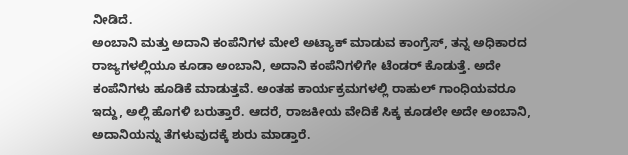ನೀಡಿದೆ.
ಅಂಬಾನಿ ಮತ್ತು ಅದಾನಿ ಕಂಪೆನಿಗಳ ಮೇಲೆ ಅಟ್ಯಾಕ್ ಮಾಡುವ ಕಾಂಗ್ರೆಸ್, ತನ್ನ ಅಧಿಕಾರದ ರಾಜ್ಯಗಳಲ್ಲಿಯೂ ಕೂಡಾ ಅಂಬಾನಿ, ಅದಾನಿ ಕಂಪೆನಿಗಳಿಗೇ ಟೆಂಡರ್ ಕೊಡುತ್ತೆ. ಅದೇ ಕಂಪೆನಿಗಳು ಹೂಡಿಕೆ ಮಾಡುತ್ತವೆ. ಅಂತಹ ಕಾರ್ಯಕ್ರಮಗಳಲ್ಲಿ ರಾಹುಲ್ ಗಾಂಧಿಯವರೂ ಇದ್ದು, ಅಲ್ಲಿ ಹೊಗಳಿ ಬರುತ್ತಾರೆ. ಆದರೆ, ರಾಜಕೀಯ ವೇದಿಕೆ ಸಿಕ್ಕ ಕೂಡಲೇ ಅದೇ ಅಂಬಾನಿ, ಅದಾನಿಯನ್ನು ತೆಗಳುವುದಕ್ಕೆ ಶುರು ಮಾಡ್ತಾರೆ.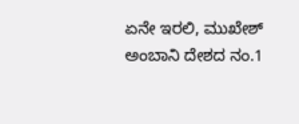ಏನೇ ಇರಲಿ, ಮುಖೇಶ್ ಅಂಬಾನಿ ದೇಶದ ನಂ.1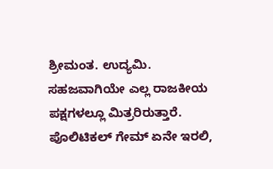ಶ್ರೀಮಂತ. ಉದ್ಯಮಿ. ಸಹಜವಾಗಿಯೇ ಎಲ್ಲ ರಾಜಕೀಯ ಪಕ್ಷಗಳಲ್ಲೂ ಮಿತ್ರರಿರುತ್ತಾರೆ. ಪೊಲಿಟಿಕಲ್ ಗೇಮ್ ಏನೇ ಇರಲಿ,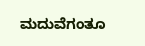ಮದುವೆಗಂತೂ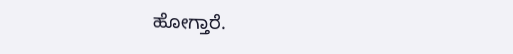ಹೋಗ್ತಾರೆ.